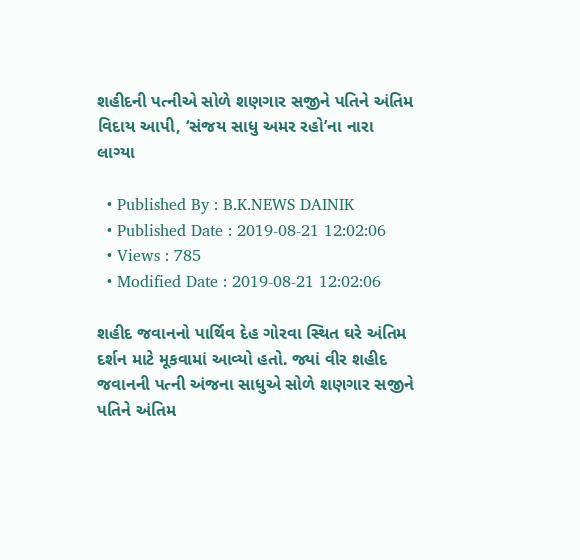શહીદની પત્નીએ સોળે શણગાર સજીને પતિને અંતિમ વિદાય આપી, ‘સંજય સાધુ અમર રહો’ના નારા લાગ્યા

  • Published By : B.K.NEWS DAINIK
  • Published Date : 2019-08-21 12:02:06
  • Views : 785
  • Modified Date : 2019-08-21 12:02:06

શહીદ જવાનનો પાર્થિવ દેહ ગોરવા સ્થિત ઘરે અંતિમ દર્શન માટે મૂકવામાં આવ્યો હતો. જ્યાં વીર શહીદ જવાનની પત્ની અંજના સાધુએ સોળે શણગાર સજીને પતિને અંતિમ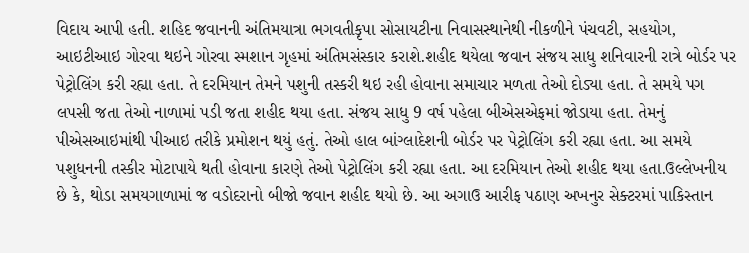વિદાય આપી હતી. શહિદ જવાનની અંતિમયાત્રા ભગવતીકૃપા સોસાયટીના નિવાસસ્થાનેથી નીકળીને પંચવટી, સહયોગ, આઇટીઆઇ ગોરવા થઇને ગોરવા સ્મશાન ગૃહમાં અંતિમસંસ્કાર કરાશે.શહીદ થયેલા જવાન સંજય સાધુ શનિવારની રાત્રે બોર્ડર પર પેટ્રોલિંગ કરી રહ્યા હતા. તે દરમિયાન તેમને પશુની તસ્કરી થઇ રહી હોવાના સમાચાર મળતા તેઓ દોડ્યા હતા. તે સમયે પગ લપસી જતા તેઓ નાળામાં પડી જતા શહીદ થયા હતા. સંજય સાધુ 9 વર્ષ પહેલા બીએસએફમાં જોડાયા હતા. તેમનું પીએસઆઇમાંથી પીઆઇ તરીકે પ્રમોશન થયું હતું. તેઓ હાલ બાંગ્લાદેશની બોર્ડર પર પેટ્રોલિંગ કરી રહ્યા હતા. આ સમયે પશુધનની તસ્કીર મોટાપાયે થતી હોવાના કારણે તેઓ પેટ્રોલિંગ કરી રહ્યા હતા. આ દરમિયાન તેઓ શહીદ થયા હતા.ઉલ્લેખનીય છે કે, થોડા સમયગાળામાં જ વડોદરાનો બીજો જવાન શહીદ થયો છે. આ અગાઉ આરીફ પઠાણ અખનુર સેક્ટરમાં પાકિસ્તાન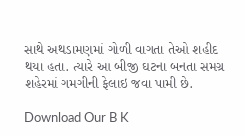સાથે અથડામણમાં ગોળી વાગતા તેઓ શહીદ થયા હતા. ત્યારે આ બીજી ઘટના બનતા સમગ્ર શહેરમાં ગમગીની ફેલાઇ જવા પામી છે.

Download Our B K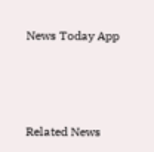News Today App



Related News